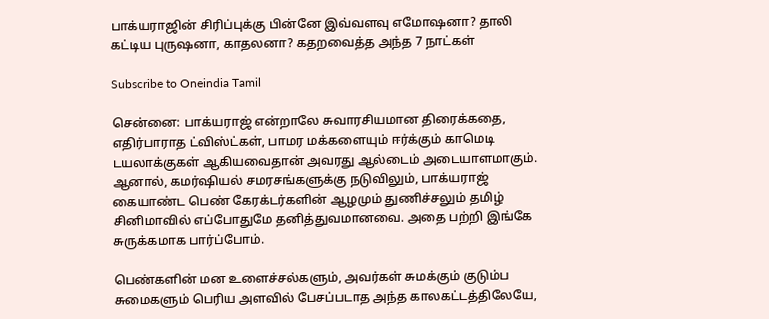பாக்யராஜின் சிரிப்புக்கு பின்னே இவ்வளவு எமோஷனா? தாலி கட்டிய புருஷனா, காதலனா? கதறவைத்த அந்த 7 நாட்கள்

Subscribe to Oneindia Tamil

சென்னை: பாக்யராஜ் என்றாலே சுவாரசியமான திரைக்கதை, எதிர்பாராத ட்விஸ்ட்கள், பாமர மக்களையும் ஈர்க்கும் காமெடி டயலாக்குகள் ஆகியவைதான் அவரது ஆல்டைம் அடையாளமாகும். ஆனால், கமர்ஷியல் சமரசங்களுக்கு நடுவிலும், பாக்யராஜ் கையாண்ட பெண் கேரக்டர்களின் ஆழமும் துணிச்சலும் தமிழ் சினிமாவில் எப்போதுமே தனித்துவமானவை. அதை பற்றி இங்கே சுருக்கமாக பார்ப்போம்.

பெண்களின் மன உளைச்சல்களும், அவர்கள் சுமக்கும் குடும்ப சுமைகளும் பெரிய அளவில் பேசப்படாத அந்த காலகட்டத்திலேயே,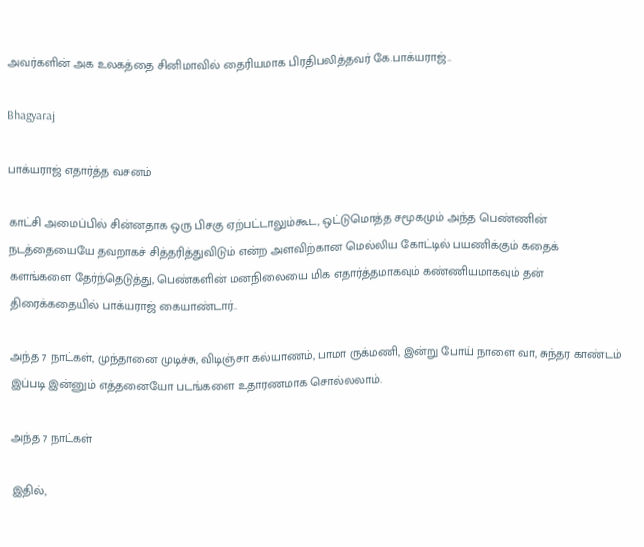அவர்களின் அக உலகத்தை சினிமாவில் தைரியமாக பிரதிபலித்தவர் கே.பாக்யராஜ்..

Bhagyaraj

பாக்யராஜ் எதார்த்த வசனம்

காட்சி அமைப்பில் சின்னதாக ஒரு பிசகு ஏற்பட்டாலும்கூட, ஒட்டுமொத்த சமூகமும் அந்த பெண்ணின் நடத்தையையே தவறாகச் சித்தரித்துவிடும் என்ற அளவிற்கான மெல்லிய கோட்டில் பயணிக்கும் கதைக் களங்களை தேர்ந்தெடுத்து, பெண்களின் மனநிலையை மிக எதார்த்தமாகவும் கண்ணியமாகவும் தன் திரைக்கதையில் பாக்யராஜ் கையாண்டார்..

அந்த 7 நாட்கள், முந்தானை முடிச்சு, விடிஞ்சா கல்யாணம், பாமா ருக்மணி, இன்று போய் நாளை வா, சுந்தர காண்டம் இப்படி இன்னும் எத்தனையோ படங்களை உதாரணமாக சொல்லலாம்.

அந்த 7 நாட்கள்

இதில்,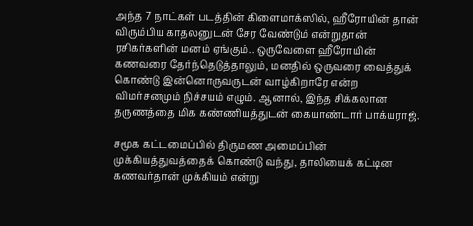அந்த 7 நாட்கள் படத்தின் கிளைமாக்ஸில், ஹீரோயின் தான் விரும்பிய காதலனுடன் சேர வேண்டும் என்றுதான் ரசிகர்களின் மனம் ஏங்கும்.. ஒருவேளை ஹீரோயின் கணவரை தேர்ந்தெடுத்தாலும், மனதில் ஒருவரை வைத்துக் கொண்டு இன்னொருவருடன் வாழ்கிறாரே என்ற விமர்சனமும் நிச்சயம் எழும். ஆனால், இந்த சிக்கலான தருணத்தை மிக கண்ணியத்துடன் கையாண்டார் பாக்யராஜ்.

சமூக கட்டமைப்பில் திருமண அமைப்பின் முக்கியத்துவத்தைக் கொண்டு வந்து, தாலியைக் கட்டின கணவர்தான் முக்கியம் என்று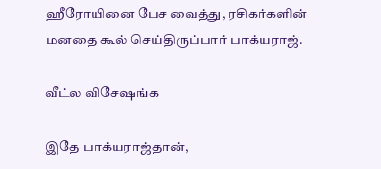ஹீரோயினை பேச வைத்து, ரசிகர்களின் மனதை கூல் செய்திருப்பார் பாக்யராஜ்.

வீட்ல விசேஷங்க

இதே பாக்யராஜ்தான்,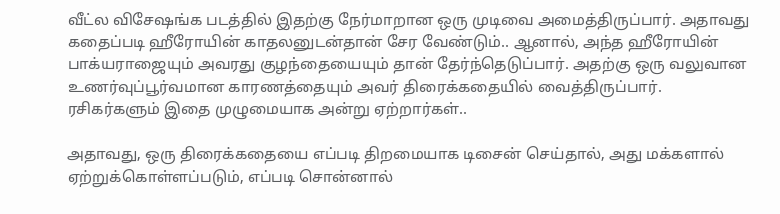வீட்ல விசேஷங்க படத்தில் இதற்கு நேர்மாறான ஒரு முடிவை அமைத்திருப்பார். அதாவது கதைப்படி ஹீரோயின் காதலனுடன்தான் சேர வேண்டும்.. ஆனால், அந்த ஹீரோயின் பாக்யராஜையும் அவரது குழந்தையையும் தான் தேர்ந்தெடுப்பார். அதற்கு ஒரு வலுவான உணர்வுப்பூர்வமான காரணத்தையும் அவர் திரைக்கதையில் வைத்திருப்பார். ரசிகர்களும் இதை முழுமையாக அன்று ஏற்றார்கள்..

அதாவது, ஒரு திரைக்கதையை எப்படி திறமையாக டிசைன் செய்தால், அது மக்களால் ஏற்றுக்கொள்ளப்படும், எப்படி சொன்னால்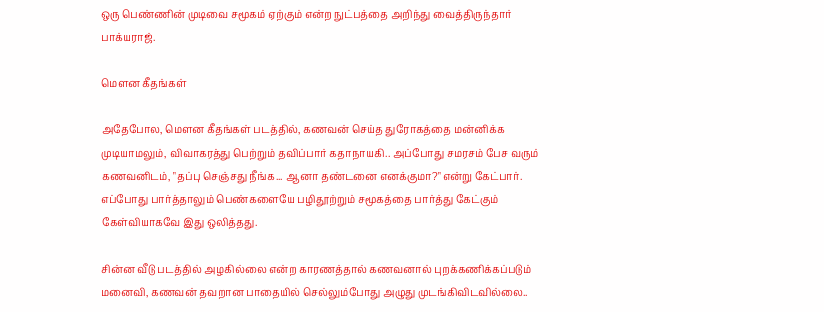ஒரு பெண்ணின் முடிவை சமூகம் ஏற்கும் என்ற நுட்பத்தை அறிந்து வைத்திருந்தார் பாக்யராஜ்.

மௌன கீதங்கள்

அதேபோல, மௌன கீதங்கள் படத்தில், கணவன் செய்த துரோகத்தை மன்னிக்க முடியாமலும், விவாகரத்து பெற்றும் தவிப்பார் கதாநாயகி.. அப்போது சமரசம் பேச வரும் கணவனிடம், "தப்பு செஞ்சது நீங்க... ஆனா தண்டனை எனக்குமா?" என்று கேட்பார். எப்போது பார்த்தாலும் பெண்களையே பழிதூற்றும் சமூகத்தை பார்த்து கேட்கும் கேள்வியாகவே இது ஒலித்தது.

சின்ன வீடு படத்தில் அழகில்லை என்ற காரணத்தால் கணவனால் புறக்கணிக்கப்படும் மனைவி, கணவன் தவறான பாதையில் செல்லும்போது அழுது முடங்கிவிடவில்லை..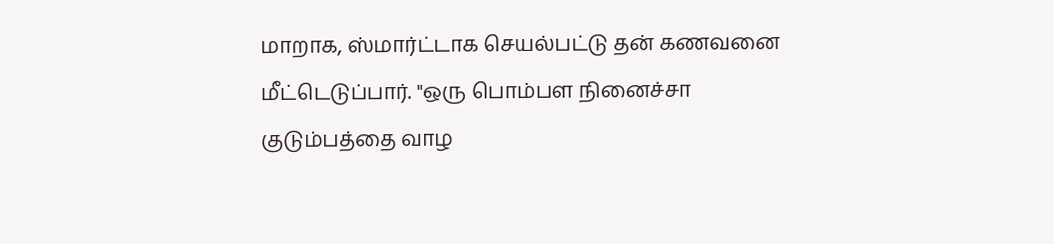மாறாக, ஸ்மார்ட்டாக செயல்பட்டு தன் கணவனை மீட்டெடுப்பார். "ஒரு பொம்பள நினைச்சா குடும்பத்தை வாழ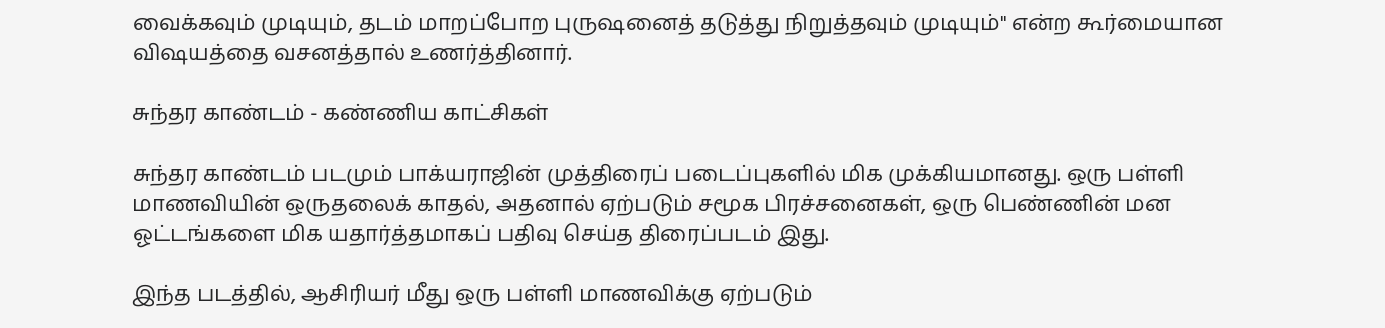வைக்கவும் முடியும், தடம் மாறப்போற புருஷனைத் தடுத்து நிறுத்தவும் முடியும்" என்ற கூர்மையான விஷயத்தை வசனத்தால் உணர்த்தினார்.

சுந்தர காண்டம் - கண்ணிய காட்சிகள்

சுந்தர காண்டம் படமும் பாக்யராஜின் முத்திரைப் படைப்புகளில் மிக முக்கியமானது. ஒரு பள்ளி மாணவியின் ஒருதலைக் காதல், அதனால் ஏற்படும் சமூக பிரச்சனைகள், ஒரு பெண்ணின் மன ஓட்டங்களை மிக யதார்த்தமாகப் பதிவு செய்த திரைப்படம் இது.

இந்த படத்தில், ஆசிரியர் மீது ஒரு பள்ளி மாணவிக்கு ஏற்படும்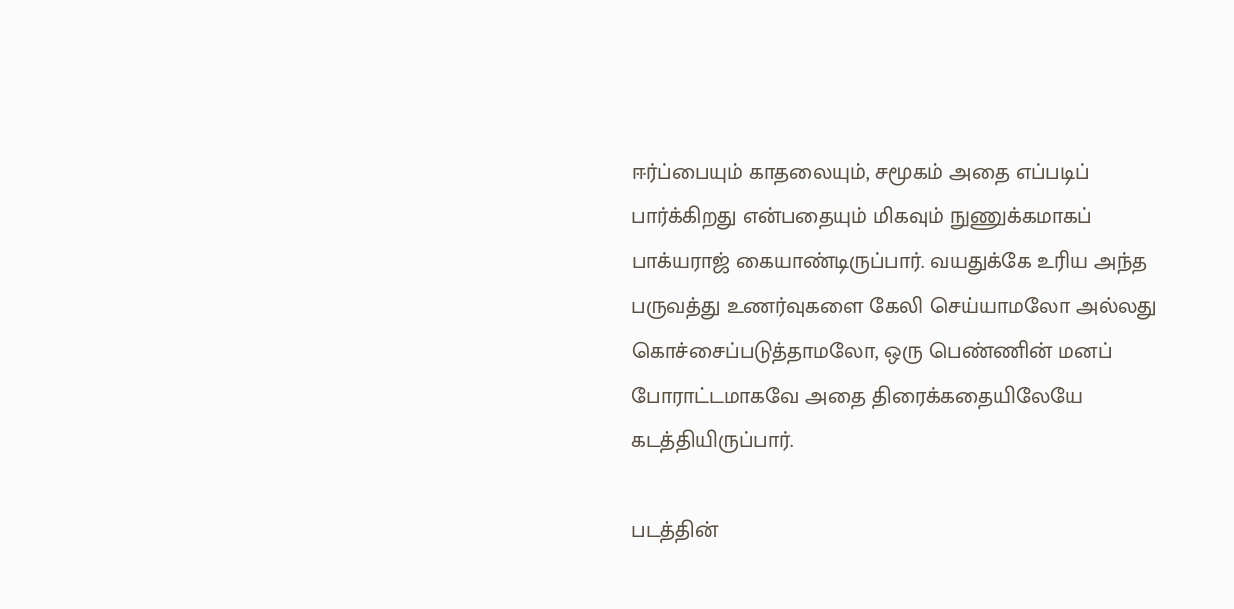ஈர்ப்பையும் காதலையும், சமூகம் அதை எப்படிப் பார்க்கிறது என்பதையும் மிகவும் நுணுக்கமாகப் பாக்யராஜ் கையாண்டிருப்பார். வயதுக்கே உரிய அந்த பருவத்து உணர்வுகளை கேலி செய்யாமலோ அல்லது கொச்சைப்படுத்தாமலோ, ஒரு பெண்ணின் மனப் போராட்டமாகவே அதை திரைக்கதையிலேயே கடத்தியிருப்பார்.

படத்தின்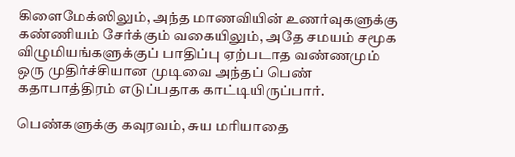கிளைமேக்ஸிலும், அந்த மாணவியின் உணர்வுகளுக்கு கண்ணியம் சேர்க்கும் வகையிலும், அதே சமயம் சமூக விழுமியங்களுக்குப் பாதிப்பு ஏற்படாத வண்ணமும் ஒரு முதிர்ச்சியான முடிவை அந்தப் பெண் கதாபாத்திரம் எடுப்பதாக காட்டியிருப்பார்.

பெண்களுக்கு கவுரவம், சுய மரியாதை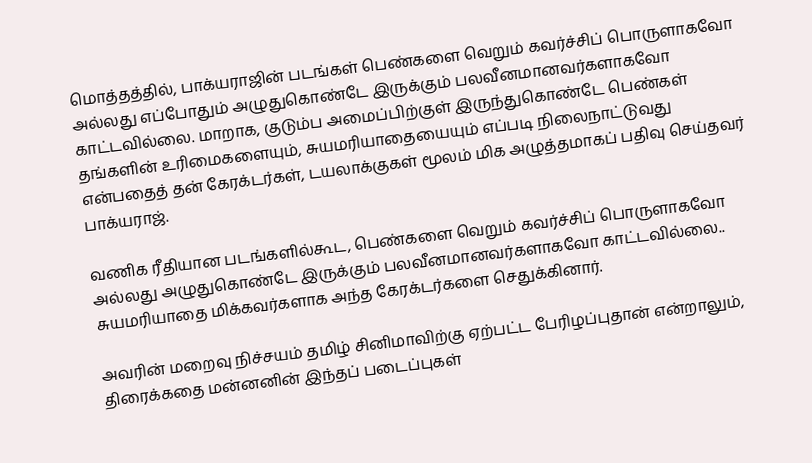மொத்தத்தில், பாக்யராஜின் படங்கள் பெண்களை வெறும் கவர்ச்சிப் பொருளாகவோ அல்லது எப்போதும் அழுதுகொண்டே இருக்கும் பலவீனமானவர்களாகவோ காட்டவில்லை. மாறாக, குடும்ப அமைப்பிற்குள் இருந்துகொண்டே பெண்கள் தங்களின் உரிமைகளையும், சுயமரியாதையையும் எப்படி நிலைநாட்டுவது என்பதைத் தன் கேரக்டர்கள், டயலாக்குகள் மூலம் மிக அழுத்தமாகப் பதிவு செய்தவர் பாக்யராஜ்.

வணிக ரீதியான படங்களில்கூட, பெண்களை வெறும் கவர்ச்சிப் பொருளாகவோ அல்லது அழுதுகொண்டே இருக்கும் பலவீனமானவர்களாகவோ காட்டவில்லை.. சுயமரியாதை மிக்கவர்களாக அந்த கேரக்டர்களை செதுக்கினார்.

அவரின் மறைவு நிச்சயம் தமிழ் சினிமாவிற்கு ஏற்பட்ட பேரிழப்புதான் என்றாலும், திரைக்கதை மன்னனின் இந்தப் படைப்புகள்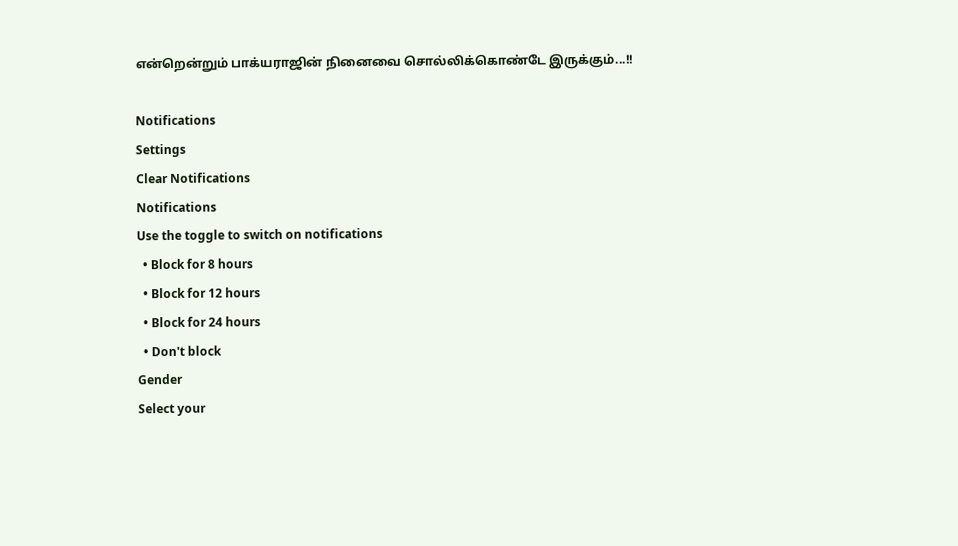என்றென்றும் பாக்யராஜின் நினைவை சொல்லிக்கொண்டே இருக்கும்...!!

Notifications
Settings
Clear Notifications
Notifications
Use the toggle to switch on notifications
  • Block for 8 hours
  • Block for 12 hours
  • Block for 24 hours
  • Don't block
Gender
Select your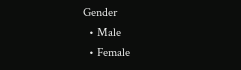Gender
  • Male
  • Female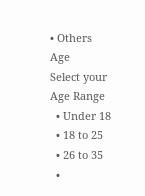• Others
Age
Select your Age Range
  • Under 18
  • 18 to 25
  • 26 to 35
  •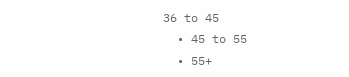36 to 45
  • 45 to 55
  • 55+